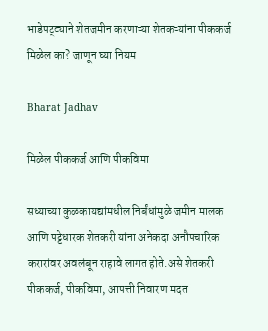भाडेपट्ट्याने शेतजमीन करणाऱ्या शेतकऱ्यांना पीककर्ज मिळेल का? जाणून घ्या नियम

Bharat Jadhav

मिळेल पीककर्ज आणि पीकविमा

सध्याच्या कुळकायद्यांमधील निर्बंधांमुळे जमीन मालक आणि पट्टेधारक शेतकरी यांना अनेकदा अनौपचारिक करारांवर अवलंबून राहावे लागत होते.असे शेतकरी पीककर्ज, पीकविमा, आपत्ती निवारण मदत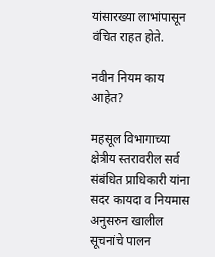यांसारख्या लाभांपासून वंचित राहत होते.

नवीन नियम काय आहेत?

महसूल विभागाच्या क्षेत्रीय स्तरावरील सर्व संबंधित प्राधिकारी यांना सदर कायदा व नियमास अनुसरुन खालील सूचनांचे पालन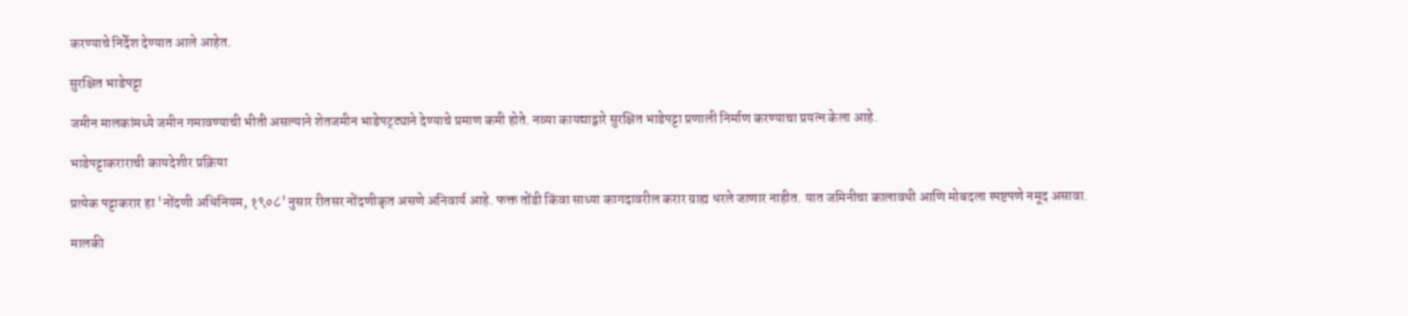करण्याचे निर्देश देण्यात आले आहेत.

सुरक्षित भाडेपट्टा

जमीन मालकांमध्ये जमीन गमावण्याची भीती असल्याने शेतजमीन भाडेपट्ट्याने देण्याचे प्रमाण कमी होते. नव्या कायद्याद्वारे सुरक्षित भाडेपट्टा प्रणाली निर्माण करण्याचा प्रयत्न केला आहे.

भाडेपट्टाकराराची कायदेशीर प्रक्रिया

प्रत्येक पट्टाकरार हा 'नोंदणी अधिनियम, १९०८' नुसार रीतसर नोंदणीकृत असणे अनिवार्य आहे. फक्त तोंडी किंवा साध्या कागदावरील करार ग्राह्य धरले जाणार नाहीत. यात जमिनीचा कालावधी आणि मोबदला स्पष्टपणे नमूद असावा.

मालकी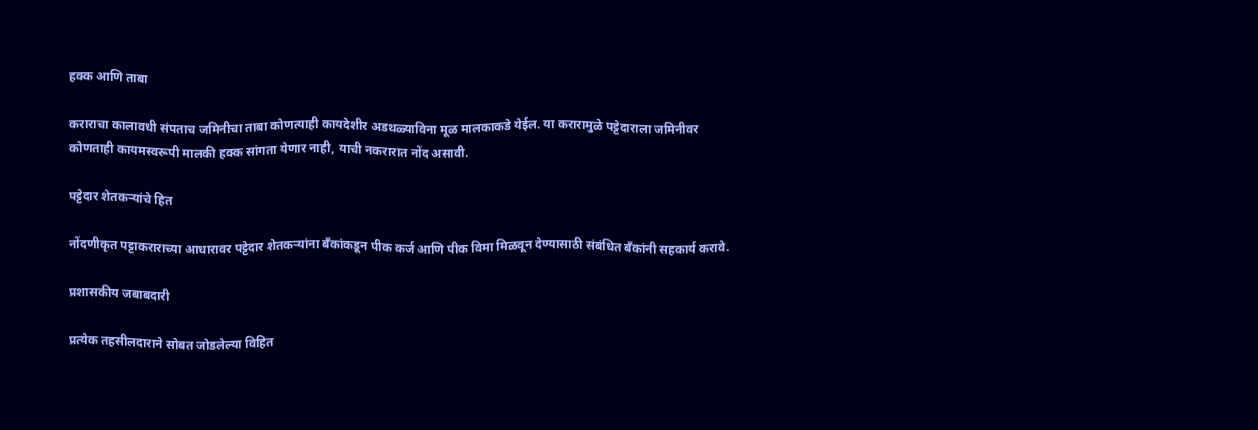हक्क आणि ताबा

कराराचा कालावधी संपताच जमिनीचा ताबा कोणत्याही कायदेशीर अडथळ्याविना मूळ मालकाकडे येईल. या करारामुळे पट्टेदाराला जमिनीवर कोणताही कायमस्वरूपी मालकी हक्क सांगता येणार नाही, याची नकरारात नोंद असावी.

पट्टेदार शेतकऱ्यांचे हित

नोंदणीकृत पट्टाकराराच्या आधारावर पट्टेदार शेतकऱ्यांना बँकांकडून पीक कर्ज आणि पीक विमा मिळवून देण्यासाठी संबंधित बँकांनी सहकार्य करावे.

प्रशासकीय जबाबदारी

प्रत्येक तहसीलदाराने सोबत जोडलेल्या विहित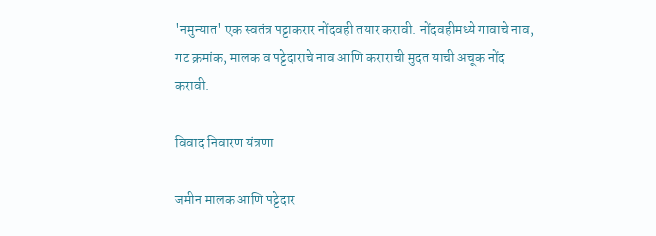'नमुन्यात' एक स्वतंत्र पट्टाकरार नोंदवही तयार करावी. नोंदवहीमध्ये गावाचे नाव, गट क्रमांक, मालक व पट्टेदाराचे नाव आणि कराराची मुदत याची अचूक नोंद करावी.

विवाद निवारण यंत्रणा

जमीन मालक आणि पट्टेदार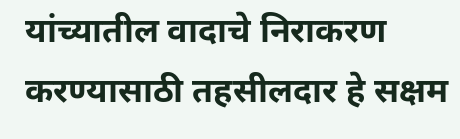यांच्यातील वादाचे निराकरण करण्यासाठी तहसीलदार हे सक्षम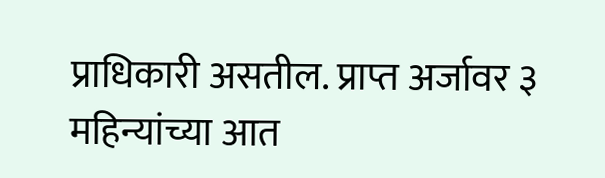प्राधिकारी असतील. प्राप्त अर्जावर ३ महिन्यांच्या आत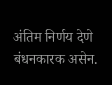अंतिम निर्णय देणे बंधनकारक असेन.